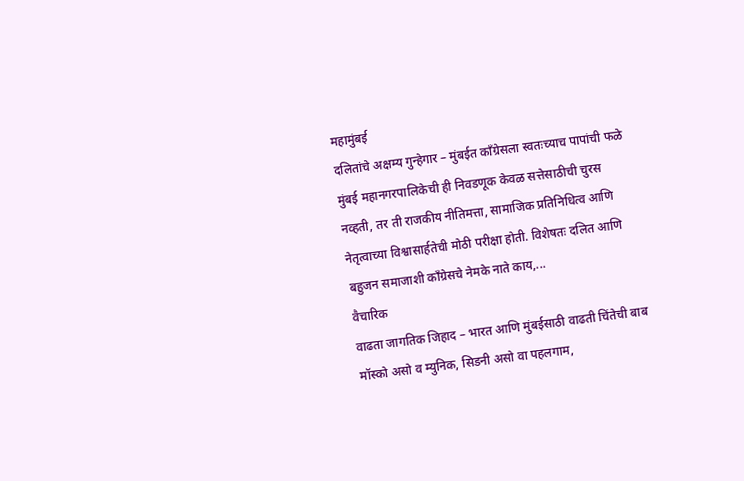महामुंबई
दलितांचे अक्षम्य गुन्हेगार – मुंबईत काँग्रेसला स्वतःच्याच पापांची फळे
मुंबई महानगरपालिकेची ही निवडणूक केवळ सत्तेसाठीची चुरस नव्हती, तर ती राजकीय नीतिमत्ता, सामाजिक प्रतिनिधित्व आणि नेतृत्वाच्या विश्वासार्हतेची मोठी परीक्षा होती. विशेषतः दलित आणि बहुजन समाजाशी काँग्रेसचे नेमके नाते काय,...
वैचारिक
वाढता जागतिक जिहाद – भारत आणि मुंबईसाठी वाढती चिंतेची बाब
मॉस्को असो व म्युनिक, सिडनी असो वा पहलगाम,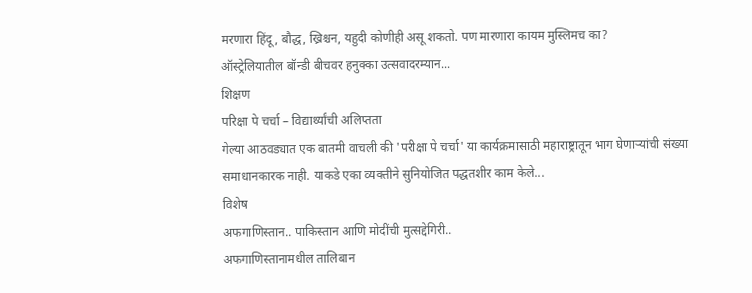मरणारा हिंदू, बौद्ध, ख्रिश्चन, यहुदी कोणीही असू शकतो. पण मारणारा कायम मुस्लिमच का?
ऑस्ट्रेलियातील बॉन्डी बीचवर हनुक्का उत्सवादरम्यान...
शिक्षण
परिक्षा पे चर्चा – विद्यार्थ्यांची अलिप्तता
गेल्या आठवड्यात एक बातमी वाचली की 'परीक्षा पे चर्चा' या कार्यक्रमासाठी महाराष्ट्रातून भाग घेणाऱ्यांची संख्या समाधानकारक नाही. याकडे एका व्यक्तीने सुनियोजित पद्धतशीर काम केले...
विशेष
अफगाणिस्तान.. पाकिस्तान आणि मोदींची मुत्सद्देगिरी..
अफगाणिस्तानामधील तालिबान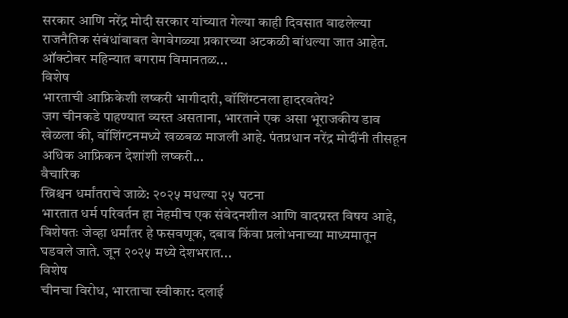सरकार आणि नरेंद्र मोदी सरकार यांच्यात गेल्या काही दिवसात वाढलेल्या राजनैतिक संबंधांबाबत वेगवेगळ्या प्रकारच्या अटकळी बांधल्या जात आहेत. ऑक्टोबर महिन्यात बगराम विमानतळ...
विशेष
भारताची आफ्रिकेशी लष्करी भागीदारी, वॉशिंग्टनला हादरवतेय?
जग चीनकडे पाहण्यात व्यस्त असताना, भारताने एक असा भूराजकीय डाव खेळला की, वॉशिंग्टनमध्ये खळबळ माजली आहे. पंतप्रधान नरेंद्र मोदींनी तीसहून अधिक आफ्रिकन देशांशी लष्करी...
वैचारिक
ख्रिश्चन धर्मांतराचे जाळे: २०२५ मधल्या २५ घटना
भारतात धर्म परिवर्तन हा नेहमीच एक संवेदनशील आणि वादग्रस्त विषय आहे, विशेषतः जेव्हा धर्मांतर हे फसवणूक, दबाव किंवा प्रलोभनाच्या माध्यमातून घडवले जाते. जून २०२५ मध्ये देशभरात...
विशेष
चीनचा विरोध, भारताचा स्वीकार: दलाई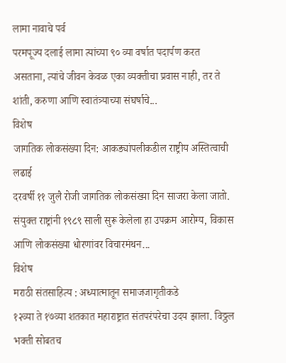लामा नावाचे पर्व
परमपूज्य दलाई लामा त्यांच्या ९० व्या वर्षात पदार्पण करत असताना, त्यांचे जीवन केवळ एका व्यक्तीचा प्रवास नाही, तर ते शांती, करुणा आणि स्वातंत्र्याच्या संघर्षाचे...
विशेष
जागतिक लोकसंख्या दिन: आकड्यांपलीकडील राष्ट्रीय अस्तित्वाची लढाई
दरवर्षी ११ जुलै रोजी जागतिक लोकसंख्या दिन साजरा केला जातो. संयुक्त राष्ट्रांनी १९८९ साली सुरू केलेला हा उपक्रम आरोग्य, विकास आणि लोकसंख्या धोरणांवर विचारमंथन...
विशेष
मराठी संतसाहित्य : अध्यात्मातून समाजजागृतीकडे
१२व्या ते १७व्या शतकात महाराष्ट्रात संतपरंपरेचा उदय झाला. विठ्ठल भक्ती सोबतच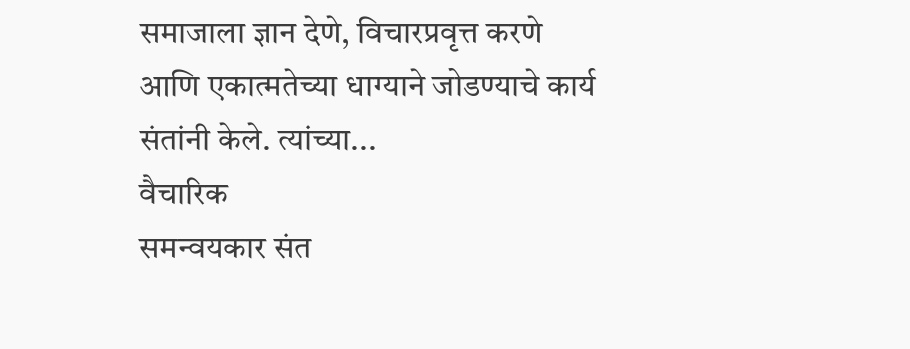समाजाला ज्ञान देणे, विचारप्रवृत्त करणे आणि एकात्मतेच्या धाग्याने जोडण्याचे कार्य संतांनी केले. त्यांच्या...
वैचारिक
समन्वयकार संत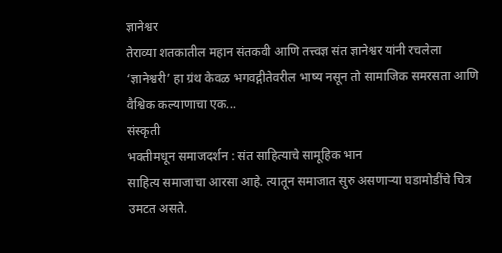ज्ञानेश्वर
तेराव्या शतकातील महान संतकवी आणि तत्त्वज्ञ संत ज्ञानेश्वर यांनी रचलेला ‘ज्ञानेश्वरी’ हा ग्रंथ केवळ भगवद्गीतेवरील भाष्य नसून तो सामाजिक समरसता आणि वैश्विक कल्याणाचा एक...
संस्कृती
भक्तीमधून समाजदर्शन : संत साहित्याचे सामूहिक भान
साहित्य समाजाचा आरसा आहे. त्यातून समाजात सुरु असणाऱ्या घडामोडींचे चित्र उमटत असते.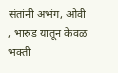संतांनी अभंग, ओवी , भारुड यातून केवळ भक्ती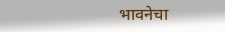भावनेचा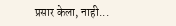प्रसार केला, नाही...